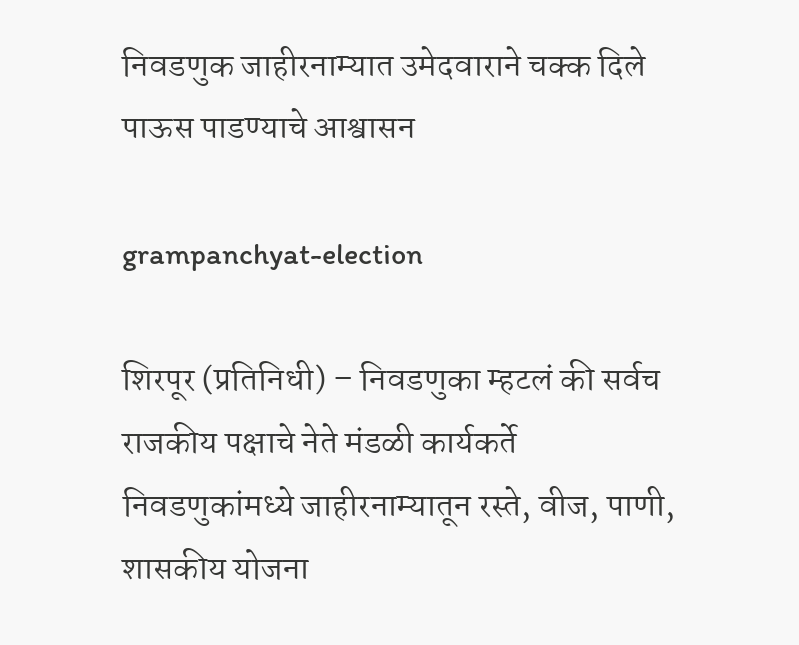निवडणुक जाहीरनाम्यात उमेदवाराने चक्क दिले पाऊस पाडण्याचे आश्वासन

grampanchyat-election

शिरपूर (प्रतिनिधी) – निवडणुका म्हटलं की सर्वच राजकीय पक्षाचे नेते मंडळी कार्यकर्ते निवडणुकांमध्ये जाहीरनाम्यातून रस्ते, वीज, पाणी, शासकीय योजना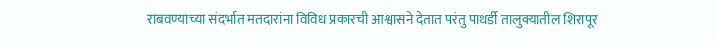राबवण्याच्या संदर्भात मतदारांना विविध प्रकारची आश्वासने देतात परंतु पाथर्डी तालुक्यातील शिरापूर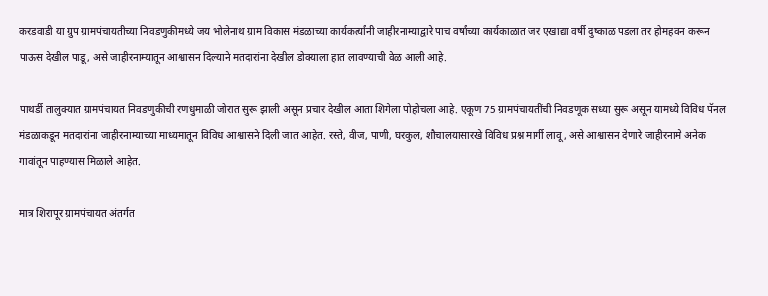करडवाडी या ग्रुप ग्रामपंचायतीच्या निवडणुकीमध्ये जय भोलेनाथ ग्राम विकास मंडळाच्या कार्यकर्त्यांनी जाहीरनाम्याद्वारे पाच वर्षांच्या कार्यकाळात जर एखाद्या वर्षी दुष्काळ पडला तर होमहवन करून पाऊस देखील पाडू, असे जाहीरनाम्यातून आश्वासन दिल्याने मतदारांना देखील डोक्याला हात लावण्याची वेळ आली आहे.

पाथर्डी तालुक्यात ग्रामपंचायत निवडणुकीची रणधुमाळी जोरात सुरू झाली असून प्रचार देखील आता शिगेला पोहोचला आहे. एकूण 75 ग्रामपंचायतींची निवडणूक सध्या सुरू असून यामध्ये विविध पॅनल मंडळाकडून मतदारांना जाहीरनाम्याच्या माध्यमातून विविध आश्वासने दिली जात आहेत. रस्ते, वीज, पाणी, घरकुल, शौचालयासारखे विविध प्रश्न मार्गी लावू, असे आश्वासन देणारे जाहीरनामे अनेक गावांतून पाहण्यास मिळाले आहेत.

मात्र शिरापूर ग्रामपंचायत अंतर्गत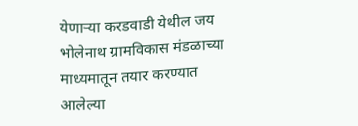येणार्‍या करडवाडी येथील जय भोलेनाथ ग्रामविकास मंडळाच्या माध्यमातून तयार करण्यात आलेल्या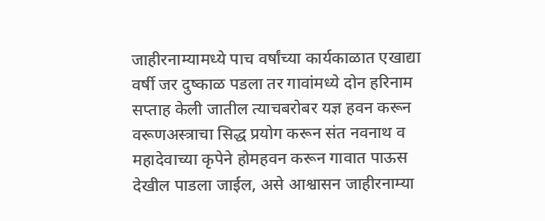जाहीरनाम्यामध्ये पाच वर्षांच्या कार्यकाळात एखाद्या वर्षी जर दुष्काळ पडला तर गावांमध्ये दोन हरिनाम सप्ताह केली जातील त्याचबरोबर यज्ञ हवन करून वरूणअस्त्राचा सिद्ध प्रयोग करून संत नवनाथ व महादेवाच्या कृपेने होमहवन करून गावात पाऊस देखील पाडला जाईल, असे आश्वासन जाहीरनाम्या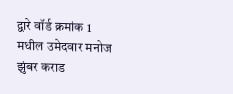द्वारे वॉर्ड क्रमांक 1 मधील उमेदवार मनोज झुंबर कराड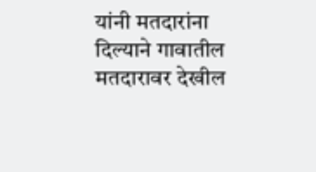यांनी मतदारांना दिल्याने गावातील मतदारावर देखील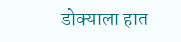डोक्याला हात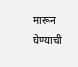मारून घेण्याची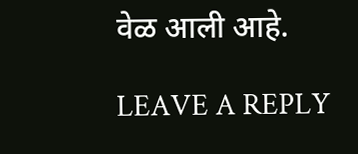वेळ आली आहे.

LEAVE A REPLY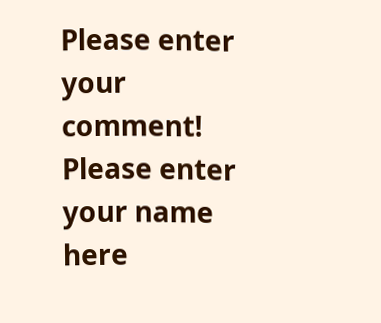Please enter your comment!
Please enter your name here